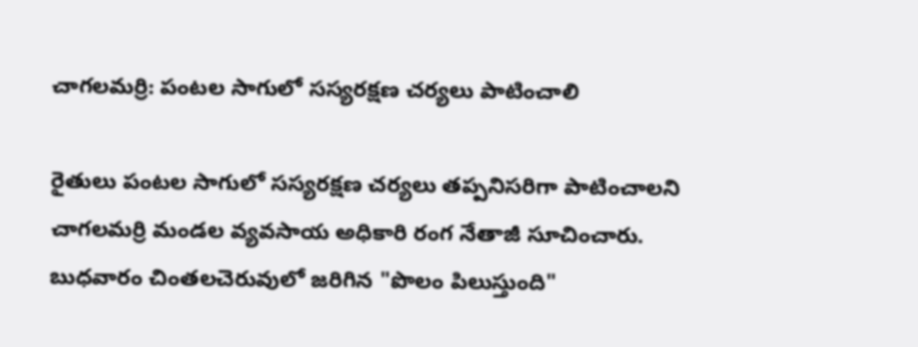చాగలమర్రి: పంటల సాగులో సస్యరక్షణ చర్యలు పాటించాలి

రైతులు పంటల సాగులో సస్యరక్షణ చర్యలు తప్పనిసరిగా పాటించాలని చాగలమర్రి మండల వ్యవసాయ అధికారి రంగ నేతాజీ సూచించారు. బుధవారం చింతలచెరువులో జరిగిన "పొలం పిలుస్తుంది"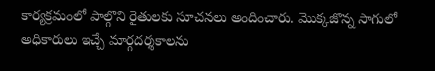కార్యక్రమంలో పాల్గొని రైతులకు సూచనలు అందించారు. మొక్కజొన్న సాగులో అధికారులు ఇచ్చే మార్గదర్శకాలను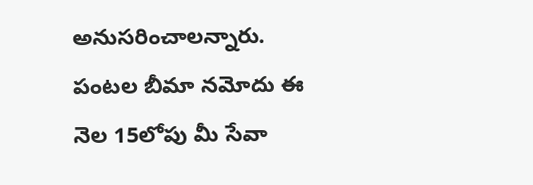అనుసరించాలన్నారు. పంటల బీమా నమోదు ఈ నెల 15లోపు మీ సేవా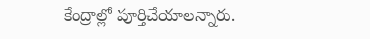కేంద్రాల్లో పూర్తిచేయాలన్నారు.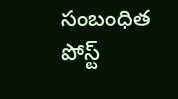సంబంధిత పోస్ట్